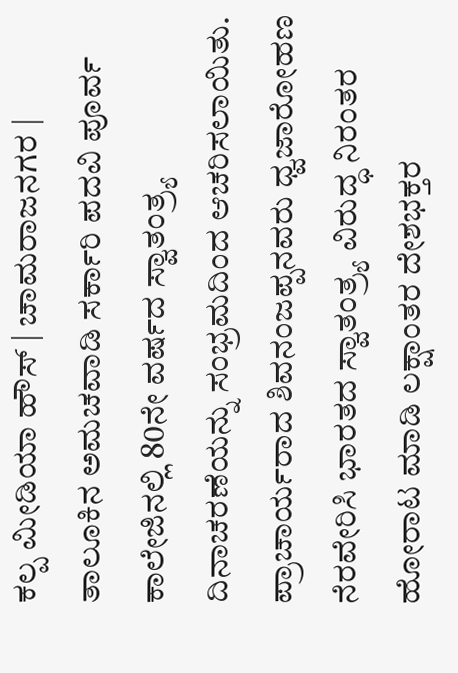ಕಲ್ಪ ಮೀಡಿಯಾ ಹೌಸ್ | ಚಾಮರಾಜನಗರ |
ತಾಲೂಕಿನ ಅಮಚವಾಡಿ ಸರ್ಕಾರಿ ಪದವಿ ಪೂರ್ವ ಕಾಲೇಜಿನಲ್ಲಿ 80ನೇ ವರ್ಷದ ಸ್ವಾತಂತ್ರ್ಯ ದಿನಾಚರಣೆಯನ್ನು ಸಂಭ್ರಮದಿಂದ ಆಚರಿಸಲಾಯಿತು.
ಪ್ರಾಚಾರ್ಯರಾದ ಶಿವನಂಜಪ್ಪನವರು ಧ್ವಜಾರೋಹಣ ನೆರವೇರಿಸಿ ಭಾರತದ ಸ್ವಾತಂತ್ರ್ಯ ವಿರುದ್ಧ ನಿರಂತರ ಹೋರಾಟ ಮಾಡಿ ಲಕ್ಷಾಂತರ ದೇಶಭಕ್ತರ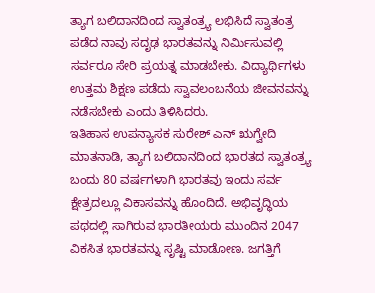ತ್ಯಾಗ ಬಲಿದಾನದಿಂದ ಸ್ವಾತಂತ್ರ್ಯ ಲಭಿಸಿದೆ ಸ್ವಾತಂತ್ರ ಪಡೆದ ನಾವು ಸದೃಢ ಭಾರತವನ್ನು ನಿರ್ಮಿಸುವಲ್ಲಿ ಸರ್ವರೂ ಸೇರಿ ಪ್ರಯತ್ನ ಮಾಡಬೇಕು. ವಿದ್ಯಾರ್ಥಿಗಳು ಉತ್ತಮ ಶಿಕ್ಷಣ ಪಡೆದು ಸ್ವಾವಲಂಬನೆಯ ಜೀವನವನ್ನು ನಡೆಸಬೇಕು ಎಂದು ತಿಳಿಸಿದರು.
ಇತಿಹಾಸ ಉಪನ್ಯಾಸಕ ಸುರೇಶ್ ಎನ್ ಋಗ್ವೇದಿ ಮಾತನಾಡಿ, ತ್ಯಾಗ ಬಲಿದಾನದಿಂದ ಭಾರತದ ಸ್ವಾತಂತ್ರ್ಯ ಬಂದು 80 ವರ್ಷಗಳಾಗಿ ಭಾರತವು ಇಂದು ಸರ್ವ ಕ್ಷೇತ್ರದಲ್ಲೂ ವಿಕಾಸವನ್ನು ಹೊಂದಿದೆ. ಅಭಿವೃದ್ಧಿಯ ಪಥದಲ್ಲಿ ಸಾಗಿರುವ ಭಾರತೀಯರು ಮುಂದಿನ 2047 ವಿಕಸಿತ ಭಾರತವನ್ನು ಸೃಷ್ಟಿ ಮಾಡೋಣ. ಜಗತ್ತಿಗೆ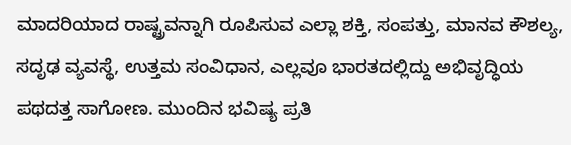ಮಾದರಿಯಾದ ರಾಷ್ಟ್ರವನ್ನಾಗಿ ರೂಪಿಸುವ ಎಲ್ಲಾ ಶಕ್ತಿ, ಸಂಪತ್ತು, ಮಾನವ ಕೌಶಲ್ಯ, ಸದೃಢ ವ್ಯವಸ್ಥೆ, ಉತ್ತಮ ಸಂವಿಧಾನ, ಎಲ್ಲವೂ ಭಾರತದಲ್ಲಿದ್ದು ಅಭಿವೃದ್ಧಿಯ ಪಥದತ್ತ ಸಾಗೋಣ. ಮುಂದಿನ ಭವಿಷ್ಯ ಪ್ರತಿ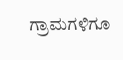ಗ್ರಾಮಗಳಿಗೂ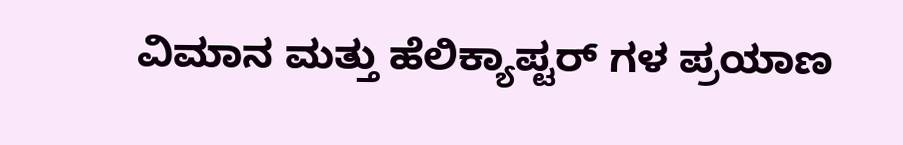ವಿಮಾನ ಮತ್ತು ಹೆಲಿಕ್ಯಾಪ್ಟರ್ ಗಳ ಪ್ರಯಾಣ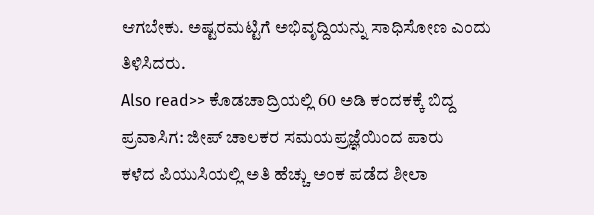ಆಗಬೇಕು. ಅಷ್ಟರಮಟ್ಟಿಗೆ ಅಭಿವೃದ್ದಿಯನ್ನು ಸಾಧಿಸೋಣ ಎಂದು ತಿಳಿಸಿದರು.
Also read>> ಕೊಡಚಾದ್ರಿಯಲ್ಲಿ 60 ಅಡಿ ಕಂದಕಕ್ಕೆ ಬಿದ್ದ ಪ್ರವಾಸಿಗ: ಜೀಪ್ ಚಾಲಕರ ಸಮಯಪ್ರಜ್ಞೆಯಿಂದ ಪಾರು
ಕಳೆದ ಪಿಯುಸಿಯಲ್ಲಿ ಅತಿ ಹೆಚ್ಚು ಅಂಕ ಪಡೆದ ಶೀಲಾ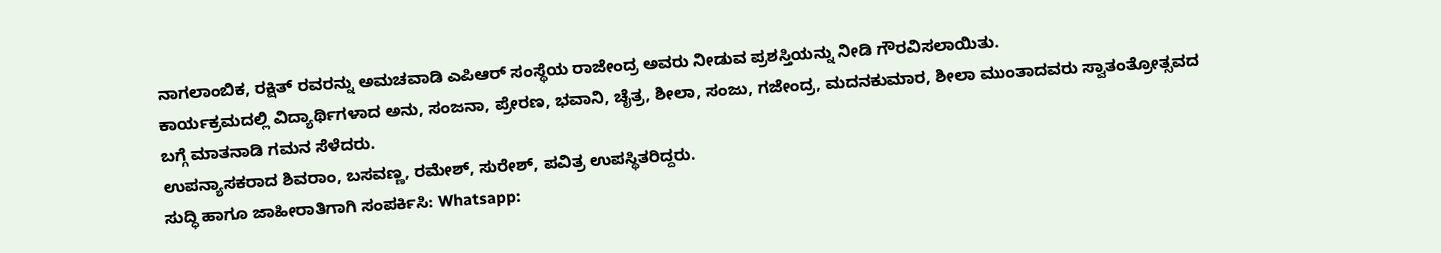ನಾಗಲಾಂಬಿಕ, ರಕ್ಷಿತ್ ರವರನ್ನು ಅಮಚವಾಡಿ ಎಪಿಆರ್ ಸಂಸ್ಥೆಯ ರಾಜೇಂದ್ರ ಅವರು ನೀಡುವ ಪ್ರಶಸ್ತಿಯನ್ನು ನೀಡಿ ಗೌರವಿಸಲಾಯಿತು.
ಕಾರ್ಯಕ್ರಮದಲ್ಲಿ ವಿದ್ಯಾರ್ಥಿಗಳಾದ ಅನು, ಸಂಜನಾ, ಪ್ರೇರಣ, ಭವಾನಿ, ಚೈತ್ರ, ಶೀಲಾ, ಸಂಜು, ಗಜೇಂದ್ರ, ಮದನಕುಮಾರ, ಶೀಲಾ ಮುಂತಾದವರು ಸ್ವಾತಂತ್ರೋತ್ಸವದ ಬಗ್ಗೆ ಮಾತನಾಡಿ ಗಮನ ಸೆಳೆದರು.
ಉಪನ್ಯಾಸಕರಾದ ಶಿವರಾಂ, ಬಸವಣ್ಣ, ರಮೇಶ್, ಸುರೇಶ್, ಪವಿತ್ರ ಉಪಸ್ಥಿತರಿದ್ದರು.
ಸುದ್ಧಿ ಹಾಗೂ ಜಾಹೀರಾತಿಗಾಗಿ ಸಂಪರ್ಕಿಸಿ: Whatsapp: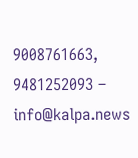9008761663, 9481252093 – info@kalpa.news